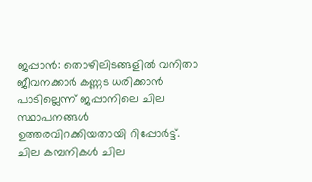ജപ്പാൻ: തൊഴിലിടങ്ങളിൽ വനിതാ ജീവനക്കാർ കണ്ണട ധരിക്കാൻ പാടില്ലെന്ന് ജപ്പാനിലെ ചില സ്ഥാപനങ്ങൾ ഉത്തരവിറക്കിയതായി റിപ്പോർട്ട്. ചില കമ്പനികൾ ചില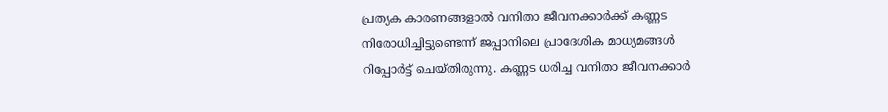പ്രത്യക കാരണങ്ങളാൽ വനിതാ ജീവനക്കാർക്ക് കണ്ണട നിരോധിച്ചിട്ടുണ്ടെന്ന് ജപ്പാനിലെ പ്രാദേശിക മാധ്യമങ്ങൾ റിപ്പോർട്ട് ചെയ്തിരുന്നു. കണ്ണട ധരിച്ച വനിതാ ജീവനക്കാർ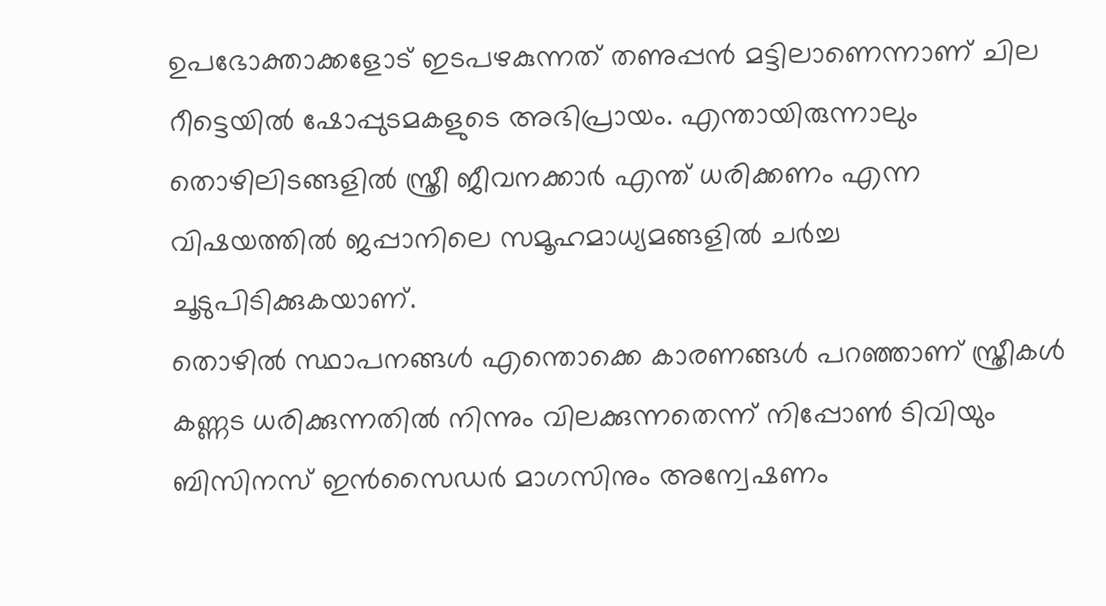ഉപഭോക്താക്കളോട് ഇടപഴകുന്നത് തണുപ്പൻ മട്ടിലാണെന്നാണ് ചില റീട്ടെയിൽ ഷോപ്പുടമകളുടെ അഭിപ്രായം. എന്തായിരുന്നാലും തൊഴിലിടങ്ങളിൽ സ്ത്രീ ജീവനക്കാർ എന്ത് ധരിക്കണം എന്ന വിഷയത്തിൽ ജപ്പാനിലെ സമൂഹമാധ്യമങ്ങളിൽ ചർച്ച ചൂടുപിടിക്കുകയാണ്.
തൊഴിൽ സ്ഥാപനങ്ങൾ എന്തൊക്കെ കാരണങ്ങൾ പറഞ്ഞാണ് സ്ത്രീകൾ കണ്ണട ധരിക്കുന്നതിൽ നിന്നും വിലക്കുന്നതെന്ന് നിപ്പോൺ ടിവിയും ബിസിനസ് ഇൻസൈഡർ മാഗസിനും അന്വേഷണം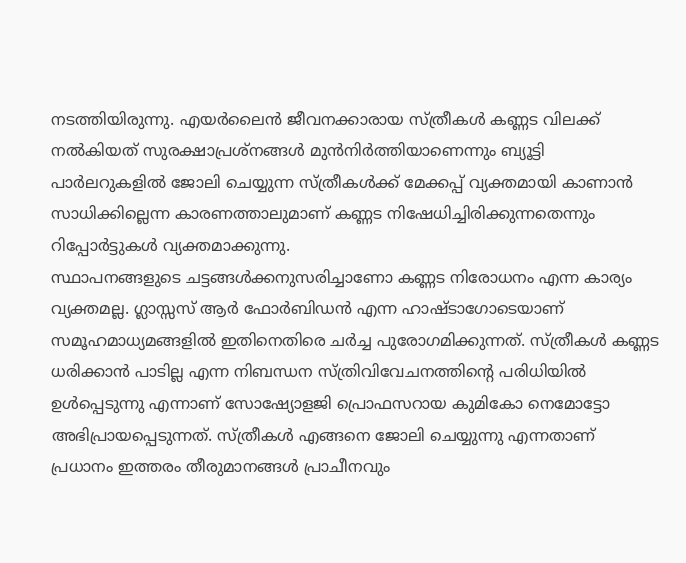നടത്തിയിരുന്നു. എയർലൈൻ ജീവനക്കാരായ സ്ത്രീകൾ കണ്ണട വിലക്ക് നൽകിയത് സുരക്ഷാപ്രശ്നങ്ങൾ മുൻനിർത്തിയാണെന്നും ബ്യൂട്ടി പാർലറുകളിൽ ജോലി ചെയ്യുന്ന സ്ത്രീകൾക്ക് മേക്കപ്പ് വ്യക്തമായി കാണാൻ സാധിക്കില്ലെന്ന കാരണത്താലുമാണ് കണ്ണട നിഷേധിച്ചിരിക്കുന്നതെന്നും റിപ്പോർട്ടുകൾ വ്യക്തമാക്കുന്നു.
സ്ഥാപനങ്ങളുടെ ചട്ടങ്ങൾക്കനുസരിച്ചാണോ കണ്ണട നിരോധനം എന്ന കാര്യം വ്യക്തമല്ല. ഗ്ലാസ്സസ് ആർ ഫോർബിഡൻ എന്ന ഹാഷ്ടാഗോടെയാണ് സമൂഹമാധ്യമങ്ങളിൽ ഇതിനെതിരെ ചർച്ച പുരോഗമിക്കുന്നത്. സ്ത്രീകൾ കണ്ണട ധരിക്കാൻ പാടില്ല എന്ന നിബന്ധന സ്ത്രിവിവേചനത്തിന്റെ പരിധിയിൽ ഉൾപ്പെടുന്നു എന്നാണ് സോഷ്യോളജി പ്രൊഫസറായ കുമികോ നെമോട്ടോ അഭിപ്രായപ്പെടുന്നത്. സ്ത്രീകൾ എങ്ങനെ ജോലി ചെയ്യുന്നു എന്നതാണ് പ്രധാനം ഇത്തരം തീരുമാനങ്ങൾ പ്രാചീനവും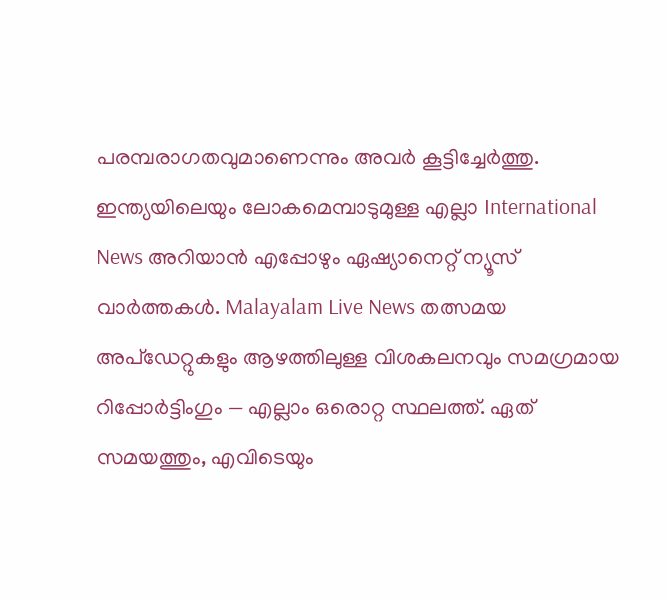പരമ്പരാഗതവുമാണെന്നും അവർ കൂട്ടിച്ചേർത്തു.
ഇന്ത്യയിലെയും ലോകമെമ്പാടുമുള്ള എല്ലാ International News അറിയാൻ എപ്പോഴും ഏഷ്യാനെറ്റ് ന്യൂസ് വാർത്തകൾ. Malayalam Live News തത്സമയ അപ്ഡേറ്റുകളും ആഴത്തിലുള്ള വിശകലനവും സമഗ്രമായ റിപ്പോർട്ടിംഗും — എല്ലാം ഒരൊറ്റ സ്ഥലത്ത്. ഏത് സമയത്തും, എവിടെയും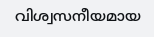വിശ്വസനീയമായ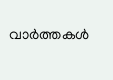വാർത്തകൾ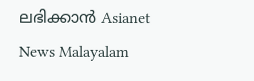ലഭിക്കാൻ Asianet News Malayalam